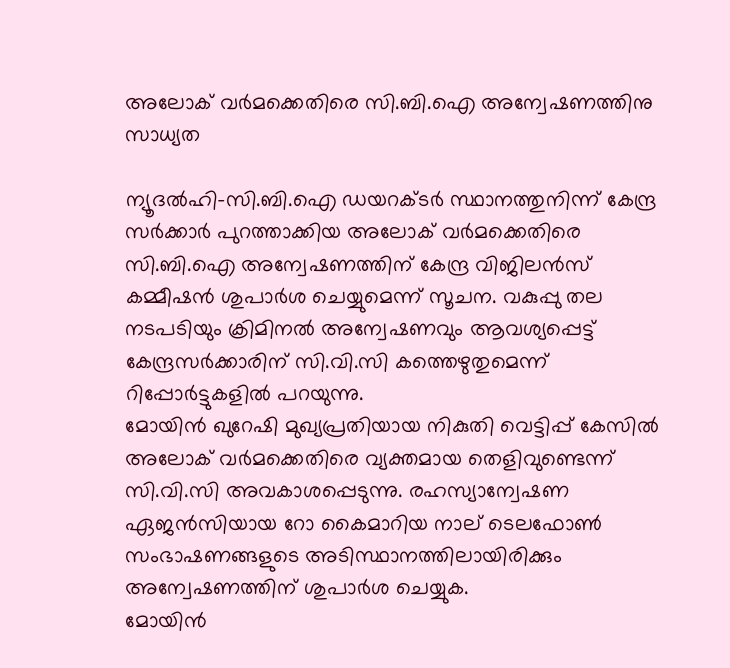അലോക് വര്‍മക്കെതിരെ സി.ബി.ഐ അന്വേഷണത്തിനു സാധ്യത

ന്യൂദല്‍ഹി-സി.ബി.ഐ ഡയറക്ടര്‍ സ്ഥാനത്തുനിന്ന് കേന്ദ്ര സര്‍ക്കാര്‍ പുറത്താക്കിയ അലോക് വര്‍മക്കെതിരെ സി.ബി.ഐ അന്വേഷണത്തിന് കേന്ദ്ര വിജിലന്‍സ് കമ്മീഷന്‍ ശുപാര്‍ശ ചെയ്യുമെന്ന് സൂചന. വകുപ്പു തല നടപടിയും ക്രിമിനല്‍ അന്വേഷണവും ആവശ്യപ്പെട്ട് കേന്ദ്രസര്‍ക്കാരിന് സി.വി.സി കത്തെഴുതുമെന്ന് റിപ്പോര്‍ട്ടുകളില്‍ പറയുന്നു.
മോയിന്‍ ഖുറേഷി മുഖ്യപ്രതിയായ നികുതി വെട്ടിപ്പ് കേസില്‍ അലോക് വര്‍മക്കെതിരെ വ്യക്തമായ തെളിവുണ്ടെന്ന് സി.വി.സി അവകാശപ്പെടുന്നു. രഹസ്യാന്വേഷണ ഏജന്‍സിയായ റോ കൈമാറിയ നാല് ടെലഫോണ്‍ സംഭാഷണങ്ങളുടെ അടിസ്ഥാനത്തിലായിരിക്കും അന്വേഷണത്തിന് ശുപാര്‍ശ ചെയ്യുക.
മോയിന്‍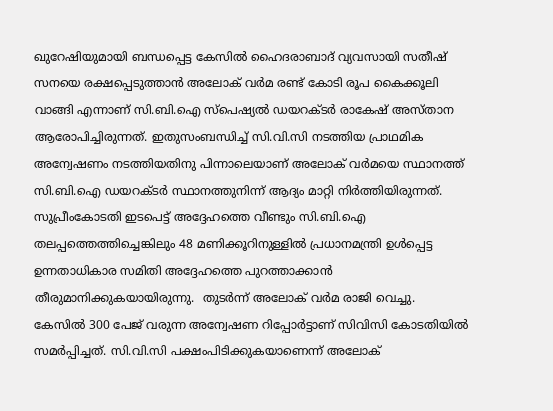ഖുറേഷിയുമായി ബന്ധപ്പെട്ട കേസില്‍ ഹൈദരാബാദ് വ്യവസായി സതീഷ് സനയെ രക്ഷപ്പെടുത്താന്‍ അലോക് വര്‍മ രണ്ട് കോടി രൂപ കൈക്കൂലി വാങ്ങി എന്നാണ് സി.ബി.ഐ സ്പെഷ്യല്‍ ഡയറക്ടര്‍ രാകേഷ് അസ്താന ആരോപിച്ചിരുന്നത്. ഇതുസംബന്ധിച്ച് സി.വി.സി നടത്തിയ പ്രാഥമിക അന്വേഷണം നടത്തിയതിനു പിന്നാലെയാണ് അലോക് വര്‍മയെ സ്ഥാനത്ത് സി.ബി.ഐ ഡയറക്ടര്‍ സ്ഥാനത്തുനിന്ന് ആദ്യം മാറ്റി നിര്‍ത്തിയിരുന്നത്. സുപ്രീംകോടതി ഇടപെട്ട് അദ്ദേഹത്തെ വീണ്ടും സി.ബി.ഐ തലപ്പത്തെത്തിച്ചെങ്കിലും 48 മണിക്കൂറിനുള്ളില്‍ പ്രധാനമന്ത്രി ഉള്‍പ്പെട്ട ഉന്നതാധികാര സമിതി അദ്ദേഹത്തെ പുറത്താക്കാന്‍ തീരുമാനിക്കുകയായിരുന്നു.  തുടര്‍ന്ന് അലോക് വര്‍മ രാജി വെച്ചു.
കേസില്‍ 300 പേജ് വരുന്ന അന്വേഷണ റിപ്പോര്‍ട്ടാണ് സിവിസി കോടതിയില്‍ സമര്‍പ്പിച്ചത്. സി.വി.സി പക്ഷംപിടിക്കുകയാണെന്ന് അലോക്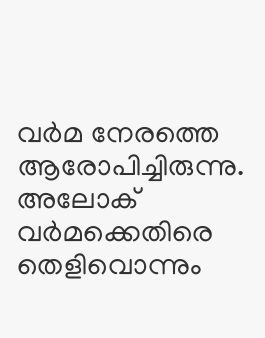വര്‍മ നേരത്തെ ആരോപിച്ചിരുന്നു. അലോക് വര്‍മക്കെതിരെ തെളിവൊന്നും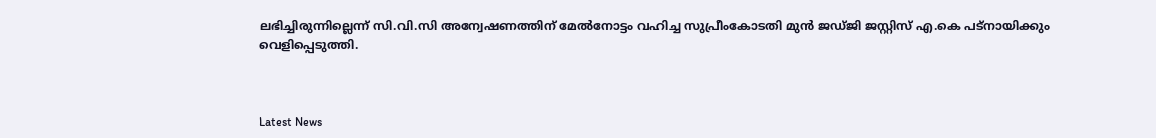ലഭിച്ചിരുന്നില്ലെന്ന് സി.വി.സി അന്വേഷണത്തിന് മേല്‍നോട്ടം വഹിച്ച സുപ്രീംകോടതി മുന്‍ ജഡ്ജി ജസ്റ്റിസ് എ.കെ പട്നായിക്കും വെളിപ്പെടുത്തി.



Latest News